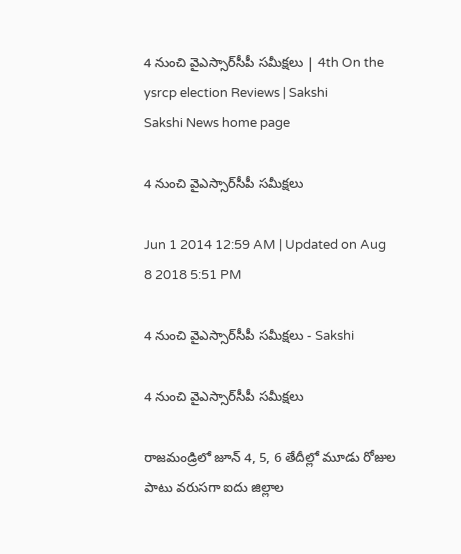4 నుంచి వైఎస్సార్‌సీపీ సమీక్షలు | 4th On the ysrcp election Reviews | Sakshi
Sakshi News home page

4 నుంచి వైఎస్సార్‌సీపీ సమీక్షలు

Jun 1 2014 12:59 AM | Updated on Aug 8 2018 5:51 PM

4 నుంచి వైఎస్సార్‌సీపీ సమీక్షలు - Sakshi

4 నుంచి వైఎస్సార్‌సీపీ సమీక్షలు

రాజమండ్రిలో జూన్ 4, 5, 6 తేదీల్లో మూడు రోజుల పాటు వరుసగా ఐదు జిల్లాల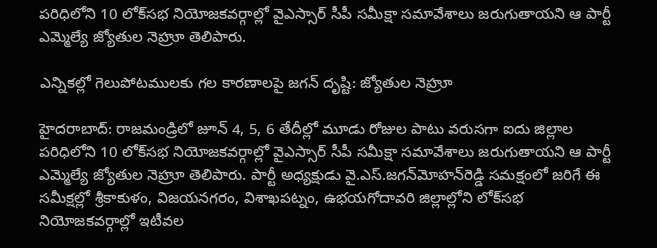పరిధిలోని 10 లోక్‌సభ నియోజకవర్గాల్లో వైఎస్సార్ సీపీ సమీక్షా సమావేశాలు జరుగుతాయని ఆ పార్టీ ఎమ్మెల్యే జ్యోతుల నెహ్రూ తెలిపారు.

ఎన్నికల్లో గెలుపోటములకు గల కారణాలపై జగన్ దృష్టి: జ్యోతుల నెహ్రూ

హైదరాబాద్: రాజమండ్రిలో జూన్ 4, 5, 6 తేదీల్లో మూడు రోజుల పాటు వరుసగా ఐదు జిల్లాల పరిధిలోని 10 లోక్‌సభ నియోజకవర్గాల్లో వైఎస్సార్ సీపీ సమీక్షా సమావేశాలు జరుగుతాయని ఆ పార్టీ ఎమ్మెల్యే జ్యోతుల నెహ్రూ తెలిపారు. పార్టీ అధ్యక్షుడు వై.ఎస్.జగన్‌మోహన్‌రెడ్డి సమక్షంలో జరిగే ఈ సమీక్షల్లో శ్రీకాకుళం, విజయనగరం, విశాఖపట్నం, ఉభయగోదావరి జిల్లాల్లోని లోక్‌సభ నియోజకవర్గాల్లో ఇటీవల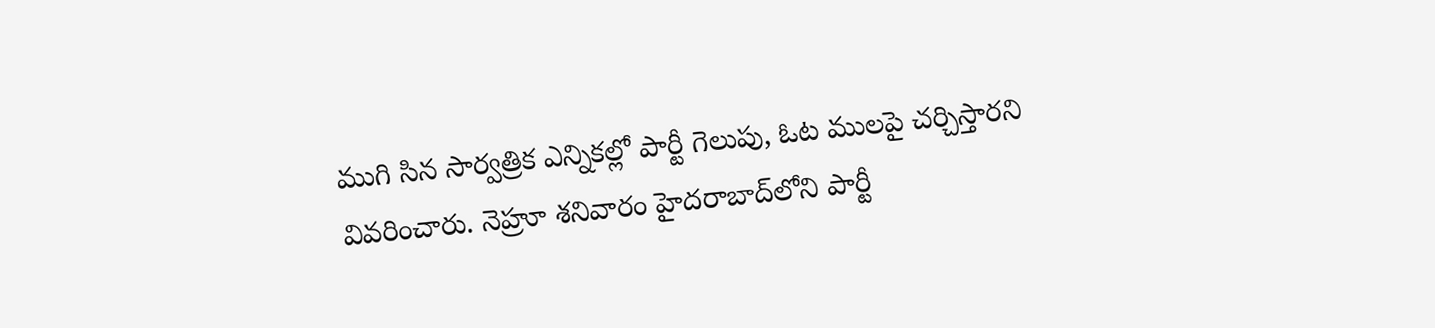ముగి సిన సార్వత్రిక ఎన్నికల్లో పార్టీ గెలుపు, ఓట ములపై చర్చిస్తారని వివరించారు. నెహ్రూ శనివారం హైదరాబాద్‌లోని పార్టీ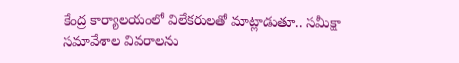కేంద్ర కార్యాలయంలో విలేకరులతో మాట్లాడుతూ.. సమీక్షా సమావేశాల వివరాలను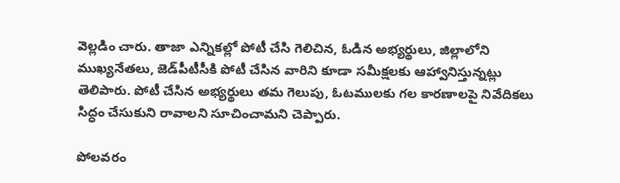వెల్లడిం చారు. తాజా ఎన్నికల్లో పోటీ చేసి గెలిచిన, ఓడిన అభ్యర్థులు, జిల్లాలోని ముఖ్యనేతలు, జెడ్‌పీటీసీకి పోటీ చేసిన వారిని కూడా సమీక్షలకు ఆహ్వానిస్తున్నట్లు తెలిపారు. పోటీ చేసిన అభ్యర్థులు తమ గెలుపు, ఓటములకు గల కారణాలపై నివేదికలు సిద్ధం చేసుకుని రావాలని సూచించామని చెప్పారు.

పోలవరం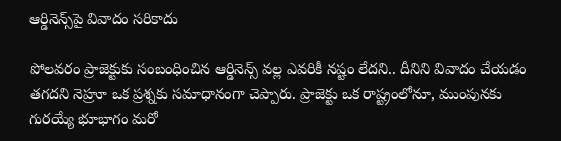ఆర్డినెన్స్‌పై వివాదం సరికాదు

పోలవరం ప్రాజెక్టుకు సంబంధించిన ఆర్డినెన్స్ వల్ల ఎవరికీ నష్టం లేదని.. దీనిని వివాదం చేయడం తగదని నెహ్రూ ఒక ప్రశ్నకు సమాధానంగా చెప్పారు. ప్రాజెక్టు ఒక రాష్ట్రంలోనూ, ముంపునకు గురయ్యే భూభాగం మరో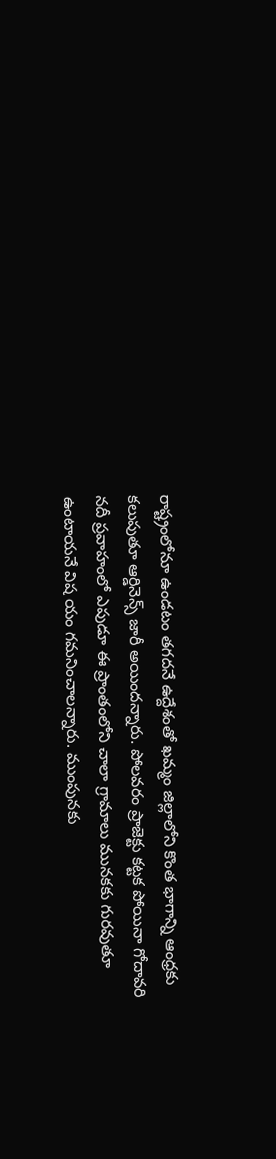రాష్ట్రంలోనూ ఉండటం తగదనే ఉద్దేశంతో ఖమ్మం జిల్లాలోని కొంత భాగాన్ని ఆంధ్రకు కలుపుతూ ఆర్డినెన్స్ జారీ అయిందన్నారు. పోలవరం ప్రాజెక్టు కట్టక పోయినా గోదావరి నదీ ప్రవాహంలో ఎపుడూ ఈ ప్రాంతంలోని చాలా గ్రామాలు మునకకు గురవుతూ ఉంటాయనే విష యం గమనించాలన్నారు. ముంపునకు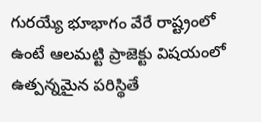గురయ్యే భూభాగం వేరే రాష్ట్రంలో ఉంటే ఆలమట్టి ప్రాజెక్టు విషయంలో ఉత్పన్నమైన పరిస్థితే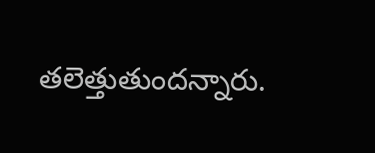తలెత్తుతుందన్నారు.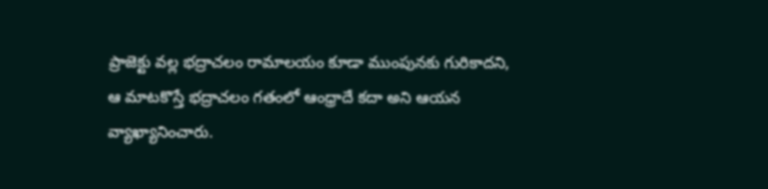ప్రాజెక్టు వల్ల భద్రాచలం రామాలయం కూడా ముంపునకు గురికాదని, ఆ మాటకొస్తే భద్రాచలం గతంలో ఆంధ్రాదే కదా అని ఆయన వ్యాఖ్యానించారు.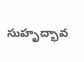సుహృద్భావ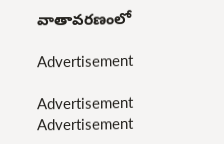వాతావరణంలో

Advertisement

Advertisement
Advertisement